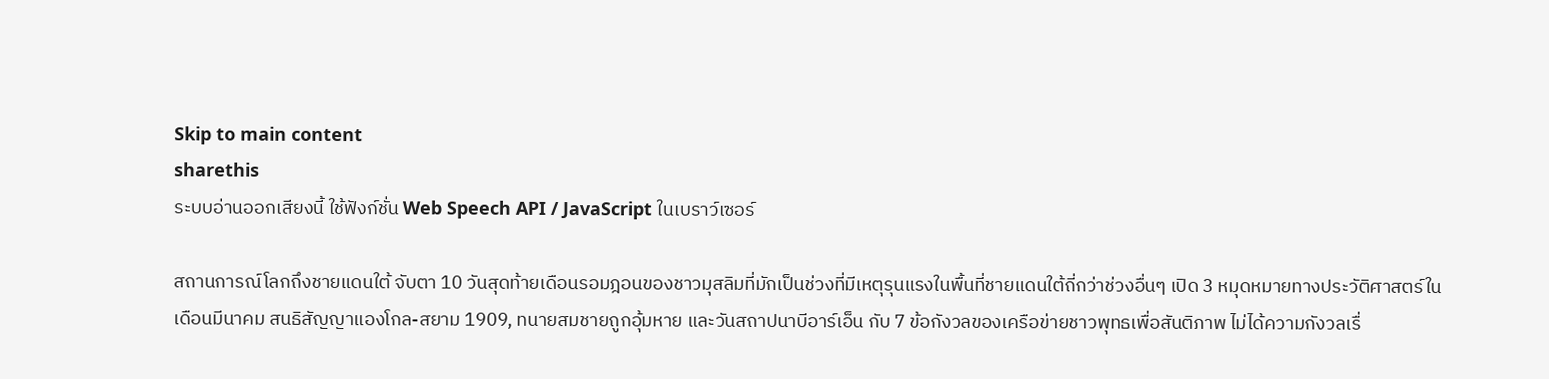Skip to main content
sharethis
ระบบอ่านออกเสียงนี้ ใช้ฟังก์ชั่น Web Speech API / JavaScript ในเบราว์เซอร์

สถานการณ์โลกถึงชายแดนใต้ จับตา 10 วันสุดท้ายเดือนรอมฎอนของชาวมุสลิมที่มักเป็นช่วงที่มีเหตุรุนแรงในพื้นที่ชายแดนใต้ถี่กว่าช่วงอื่นๆ เปิด 3 หมุดหมายทางประวัติศาสตร์ในเดือนมีนาคม สนธิสัญญาแองโกล-สยาม 1909, ทนายสมชายถูกอุ้มหาย และวันสถาปนาบีอาร์เอ็น กับ 7 ข้อกังวลของเครือข่ายชาวพุทธเพื่อสันติภาพ ไม่ได้ความกังวลเรื่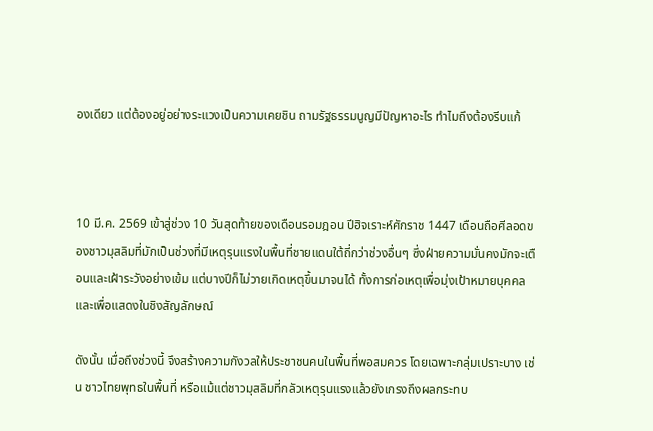องเดียว แต่ต้องอยู่อย่างระแวงเป็นความเคยชิน ถามรัฐธรรมนูญมีปัญหาอะไร ทำไมถึงต้องรีบแก้



10 มี.ค. 2569 เข้าสู่ช่วง 10 วันสุดท้ายของเดือนรอมฎอน ปีฮิจเราะห์ศักราช 1447 เดือนถือศีลอดของชาวมุสลิมที่มักเป็นช่วงที่มีเหตุรุนแรงในพื้นที่ชายแดนใต้ถี่กว่าช่วงอื่นๆ ซึ่งฝ่ายความมั่นคงมักจะเตือนและเฝ้าระวังอย่างเข้ม แต่บางปีก็ไม่วายเกิดเหตุขึ้นมาจนได้ ทั้งการก่อเหตุเพื่อมุ่งเป้าหมายบุคคล และเพื่อแสดงในชิงสัญลักษณ์

ดังนั้น เมื่อถึงช่วงนี้ จึงสร้างความกังวลให้ประชาชนคนในพื้นที่พอสมควร โดยเฉพาะกลุ่มเปราะบาง เช่น ชาวไทยพุทธในพื้นที่ หรือแม้แต่ชาวมุสลิมที่กลัวเหตุรุนแรงแล้วยังเกรงถึงผลกระทบ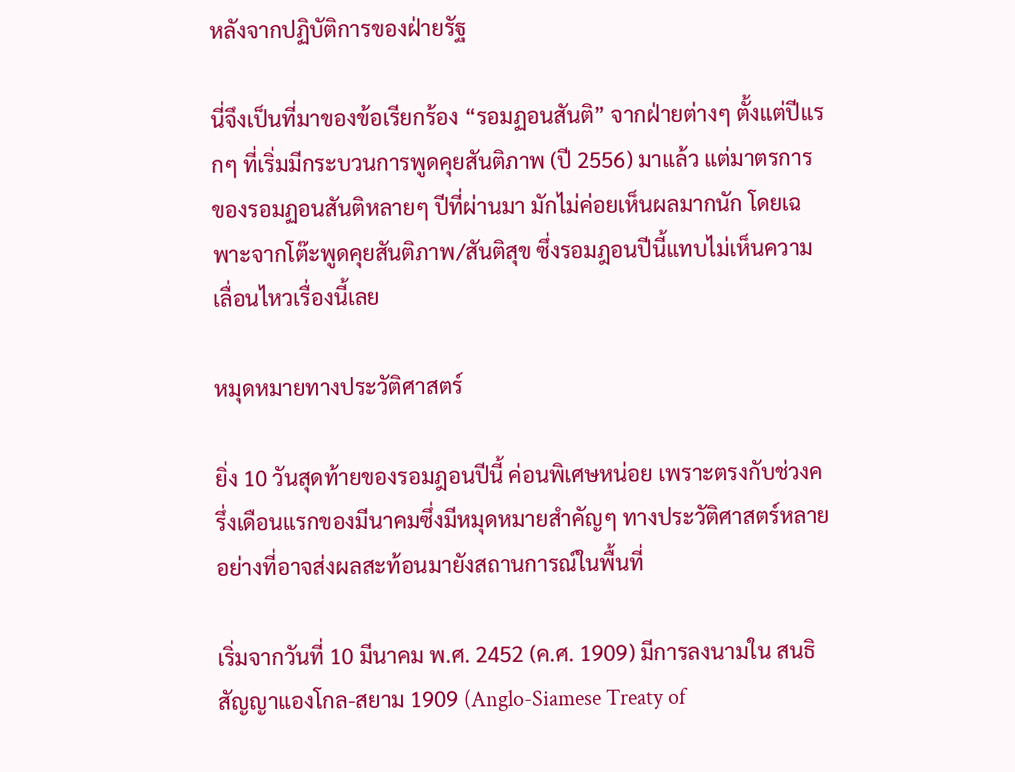หลังจากปฏิบัติการของฝ่ายรัฐ

นี่จึงเป็นที่มาของข้อเรียกร้อง “รอมฏอนสันติ” จากฝ่ายต่างๆ ตั้งแต่ปีแรกๆ ที่เริ่มมีกระบวนการพูดคุยสันติภาพ (ปี 2556) มาแล้ว แต่มาตรการของรอมฏอนสันติหลายๆ ปีที่ผ่านมา มักไม่ค่อยเห็นผลมากนัก โดยเฉพาะจากโต๊ะพูดคุยสันติภาพ/สันติสุข ซึ่งรอมฎอนปีนี้แทบไม่เห็นความเลื่อนไหวเรื่องนี้เลย

หมุดหมายทางประวัติศาสตร์

ยิ่ง 10 วันสุดท้ายของรอมฎอนปีนี้ ค่อนพิเศษหน่อย เพราะตรงกับช่วงครึ่งเดือนแรกของมีนาคมซึ่งมีหมุดหมายสำคัญๆ ทางประวัติศาสตร์หลายอย่างที่อาจส่งผลสะท้อนมายังสถานการณ์ในพื้นที่

เริ่มจากวันที่ 10 มีนาคม พ.ศ. 2452 (ค.ศ. 1909) มีการลงนามใน สนธิสัญญาแองโกล-สยาม 1909 (Anglo-Siamese Treaty of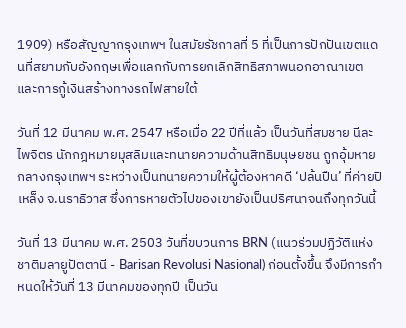1909) หรือสัญญากรุงเทพฯ ในสมัยรัชกาลที่ 5 ที่เป็นการปักปันเขตแดนที่สยามกับอังกฤษเพื่อแลกกับการยกเลิกสิทธิสภาพนอกอาณาเขตและการกู้เงินสร้างทางรถไฟสายใต้

วันที่ 12 มีนาคม พ.ศ. 2547 หรือเมื่อ 22 ปีที่แล้ว เป็นวันที่สมชาย นีละไพจิตร นักกฎหมายมุสลิมและทนายความด้านสิทธิมนุษยชน ถูกอุ้มหายกลางกรุงเทพฯ ระหว่างเป็นทนายความให้ผู้ต้องหาคดี ‘ปล้นปืน’ ที่ค่ายปิเหล็ง จ.นราธิวาส ซึ่งการหายตัวไปของเขายังเป็นปริศนาจนถึงทุกวันนี้

วันที่ 13 มีนาคม พ.ศ. 2503 วันที่ขบวนการ BRN (แนวร่วมปฏิวัติแห่งชาติมลายูปัตตานี - Barisan Revolusi Nasional) ก่อนตั้งขึ้น จึงมีการกำหนดให้วันที่ 13 มีนาคมของทุกปี เป็นวัน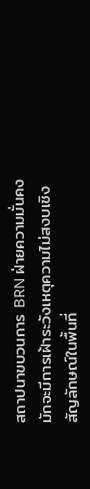สถาปนาขบวนการ BRN ฝ่ายความมั่นคงมักจะมีการเฝ้าระวังเหตุความไม่สงบเชิงสัญลักษณ์ในพื้นที่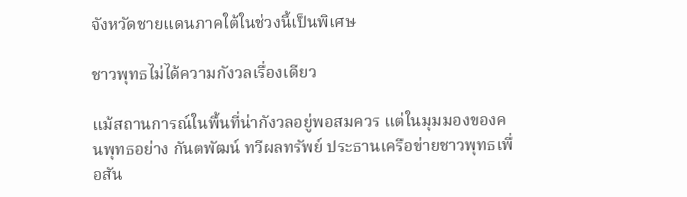จังหวัดชายแดนภาคใต้ในช่วงนี้เป็นพิเศษ

ชาวพุทธไม่ได้ความกังวลเรื่องเดียว

แม้สถานการณ์ในพื้นที่น่ากังวลอยู่พอสมควร แต่ในมุมมองของคนพุทธอย่าง กันตพัฒน์ ทวีผลทรัพย์ ประธานเครือข่ายชาวพุทธเพื่อสัน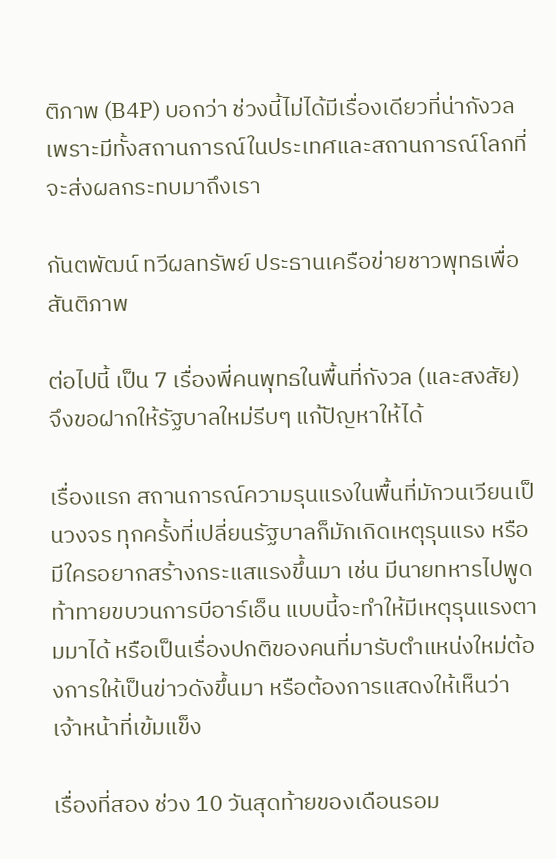ติภาพ (B4P) บอกว่า ช่วงนี้ไม่ได้มีเรื่องเดียวที่น่ากังวล เพราะมีทั้งสถานการณ์ในประเทศและสถานการณ์โลกที่จะส่งผลกระทบมาถึงเรา

กันตพัฒน์ ทวีผลทรัพย์ ประธานเครือข่ายชาวพุทธเพื่อสันติภาพ

ต่อไปนี้ เป็น 7 เรื่องพี่คนพุทธในพื้นที่กังวล (และสงสัย) จึงขอฝากให้รัฐบาลใหม่รีบๆ แก้ปัญหาให้ได้

เรื่องแรก สถานการณ์ความรุนแรงในพื้นที่มักวนเวียนเป็นวงจร ทุกครั้งที่เปลี่ยนรัฐบาลก็มักเกิดเหตุรุนแรง หรือมีใครอยากสร้างกระแสแรงขึ้นมา เช่น มีนายทหารไปพูดท้าทายขบวนการบีอาร์เอ็น แบบนี้จะทำให้มีเหตุรุนแรงตามมาได้ หรือเป็นเรื่องปกติของคนที่มารับตำแหน่งใหม่ต้องการให้เป็นข่าวดังขึ้นมา หรือต้องการแสดงให้เห็นว่าเจ้าหน้าที่เข้มแข็ง

เรื่องที่สอง ช่วง 10 วันสุดท้ายของเดือนรอม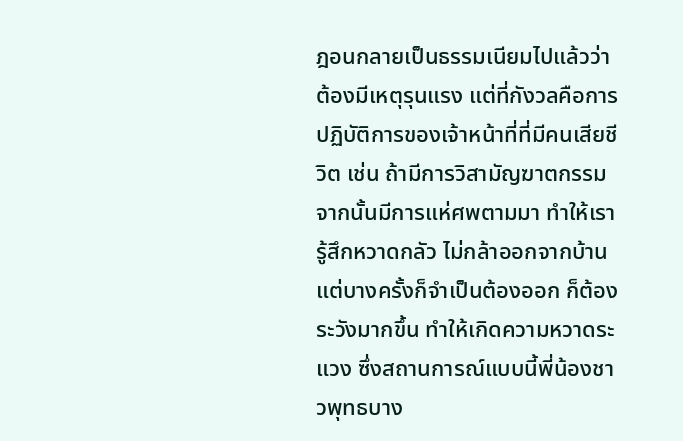ฎอนกลายเป็นธรรมเนียมไปแล้วว่าต้องมีเหตุรุนแรง แต่ที่กังวลคือการปฏิบัติการของเจ้าหน้าที่ที่มีคนเสียชีวิต เช่น ถ้ามีการวิสามัญฆาตกรรมจากนั้นมีการแห่ศพตามมา ทำให้เรารู้สึกหวาดกลัว ไม่กล้าออกจากบ้านแต่บางครั้งก็จำเป็นต้องออก ก็ต้องระวังมากขึ้น ทำให้เกิดความหวาดระแวง ซึ่งสถานการณ์แบบนี้พี่น้องชาวพุทธบาง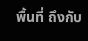พื้นที่ ถึงกับ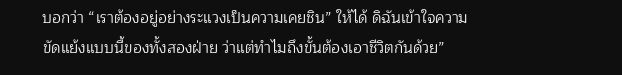บอกว่า “เราต้องอยู่อย่างระแวงเป็นความเคยชิน” ให้ได้ ดิฉันเข้าใจความขัดแย้งแบบนี้ของทั้งสองฝ่าย ว่าแต่ทำไมถึงขั้นต้องเอาชีวิตกันด้วย”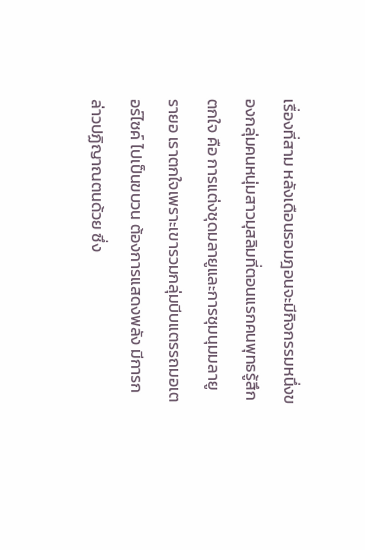เรื่องที่สาม หลังเดือนรอมฎอนจะมีกิจกรรมหนึ่งของกลุ่มคนหนุ่มสาวมุสลิมที่ตอนแรกคนพุทธรู้สึกตกใจ คือ การแต่งชุดมลายูและการชุมนุมมลายูรายอ เราตกใจเพราะเขารวมกลุ่มบีบแตรรถมอเตอร์ไซค์ ไปเป็นขบวน ต้องการแสดงพลัง มีการกล่าวปฏิญาณตนด้วย ซึ่ง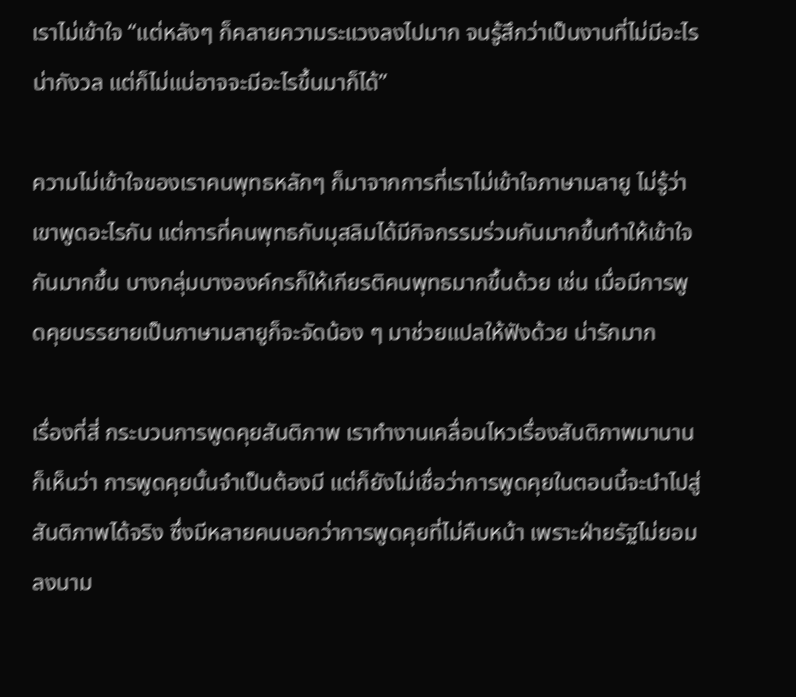เราไม่เข้าใจ “แต่หลังๆ ก็คลายความระแวงลงไปมาก จนรู้สึกว่าเป็นงานที่ไม่มีอะไรน่ากังวล แต่ก็ไม่แน่อาจจะมีอะไรขึ้นมาก็ได้”

ความไม่เข้าใจของเราคนพุทธหลักๆ ก็มาจากการที่เราไม่เข้าใจภาษามลายู ไม่รู้ว่าเขาพูดอะไรกัน แต่การที่คนพุทธกับมุสลิมได้มีกิจกรรมร่วมกันมากขึ้นทำให้เข้าใจกันมากขึ้น บางกลุ่มบางองค์กรก็ให้เกียรติคนพุทธมากขึ้นด้วย เช่น เมื่อมีการพูดคุยบรรยายเป็นภาษามลายูก็จะจัดน้อง ๆ มาช่วยแปลให้ฟังด้วย น่ารักมาก

เรื่องที่สี่ กระบวนการพูดคุยสันติภาพ เราทำงานเคลื่อนไหวเรื่องสันติภาพมานานก็เห็นว่า การพูดคุยนั้นจำเป็นต้องมี แต่ก็ยังไม่เชื่อว่าการพูดคุยในตอนนี้จะนำไปสู่สันติภาพได้จริง ซึ่งมีหลายคนบอกว่าการพูดคุยที่ไม่คืบหน้า เพราะฝ่ายรัฐไม่ยอมลงนาม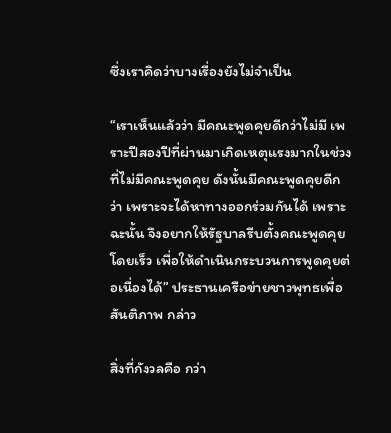ซึ่งเราคิดว่าบางเรื่องยังไม่จำเป็น

“เราเห็นแล้วว่า มีคณะพูดคุยดีกว่าไม่มี เพราะปีสองปีที่ผ่านมาเกิดเหตุแรงมากในช่วงที่ไม่มีคณะพูดคุย ดังนั้นมีคณะพูดคุยดีกว่า เพราะจะได้หาทางออกร่วมกันได้ เพราะฉะนั้น จึงอยากให้รัฐบาลรีบตั้งคณะพูดคุยโดยเร็ว เพื่อให้ดำเนินกระบวนการพูดคุยต่อเนื่องได้” ประธานเครือข่ายชาวพุทธเพื่อสันติภาพ กล่าว

สิ่งที่กังวลคือ กว่า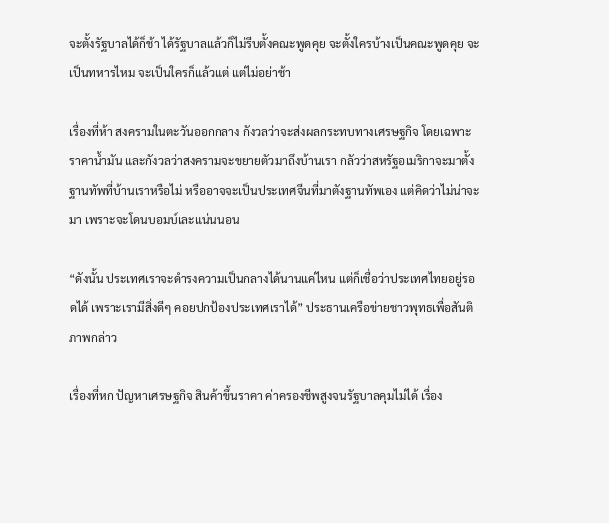จะตั้งรัฐบาลได้ก็ช้า ได้รัฐบาลแล้วก็ไม่รีบตั้งคณะพูดคุย จะตั้งใครบ้างเป็นคณะพูดคุย จะเป็นทหารไหม จะเป็นใครก็แล้วแต่ แต่ไม่อย่าช้า

เรื่องที่ห้า สงครามในตะวันออกกลาง กังวลว่าจะส่งผลกระทบทางเศรษฐกิจ โดยเฉพาะราคาน้ำมัน และกังวลว่าสงครามจะขยายตัวมาถึงบ้านเรา กลัวว่าสหรัฐอเมริกาจะมาตั้งฐานทัพที่บ้านเราหรือไม่ หรืออาจจะเป็นประเทศจีนที่มาตังฐานทัพเอง แต่คิดว่าไม่น่าจะมา เพราะจะโดนบอมบ์เละแน่นนอน

“ดังนั้น ประเทศเราจะดำรงความเป็นกลางได้นานแค่ไหน แต่ก็เชื่อว่าประเทศไทยอยู่รอดได้ เพราะเรามีสิ่งดีๆ คอยปกป้องประเทศเราได้” ประธานเครือข่ายชาวพุทธเพื่อสันติภาพกล่าว

เรื่องที่หก ปัญหาเศรษฐกิจ สินค้าขึ้นราคา ค่าครองชีพสูงจนรัฐบาลคุมไม่ได้ เรื่อง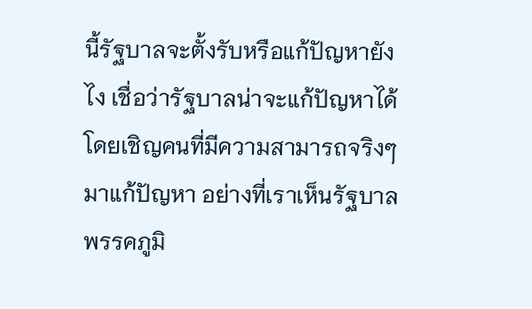นี้รัฐบาลจะตั้งรับหรือแก้ปัญหายังไง เชื่อว่ารัฐบาลน่าจะแก้ปัญหาได้ โดยเชิญคนที่มีความสามารถจริงๆ มาแก้ปัญหา อย่างที่เราเห็นรัฐบาลพรรคภูมิ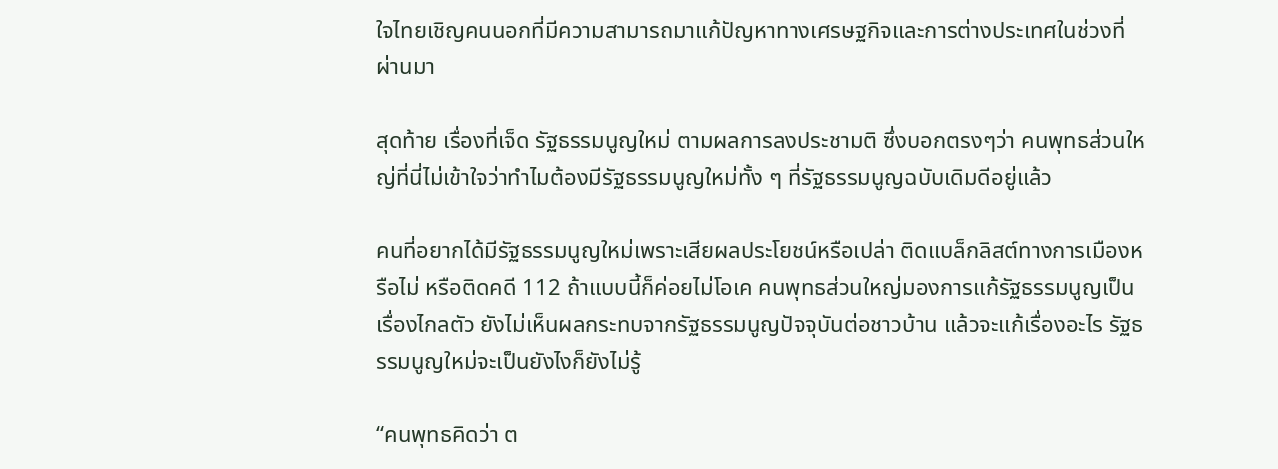ใจไทยเชิญคนนอกที่มีความสามารถมาแก้ปัญหาทางเศรษฐกิจและการต่างประเทศในช่วงที่ผ่านมา

สุดท้าย เรื่องที่เจ็ด รัฐธรรมนูญใหม่ ตามผลการลงประชามติ ซึ่งบอกตรงๆว่า คนพุทธส่วนใหญ่ที่นี่ไม่เข้าใจว่าทำไมต้องมีรัฐธรรมนูญใหม่ทั้ง ๆ ที่รัฐธรรมนูญฉบับเดิมดีอยู่แล้ว

คนที่อยากได้มีรัฐธรรมนูญใหม่เพราะเสียผลประโยชน์หรือเปล่า ติดแบล็กลิสต์ทางการเมืองหรือไม่ หรือติดคดี 112 ถ้าแบบนี้ก็ค่อยไม่โอเค คนพุทธส่วนใหญ่มองการแก้รัฐธรรมนูญเป็นเรื่องไกลตัว ยังไม่เห็นผลกระทบจากรัฐธรรมนูญปัจจุบันต่อชาวบ้าน แล้วจะแก้เรื่องอะไร รัฐธรรมนูญใหม่จะเป็นยังไงก็ยังไม่รู้

“คนพุทธคิดว่า ต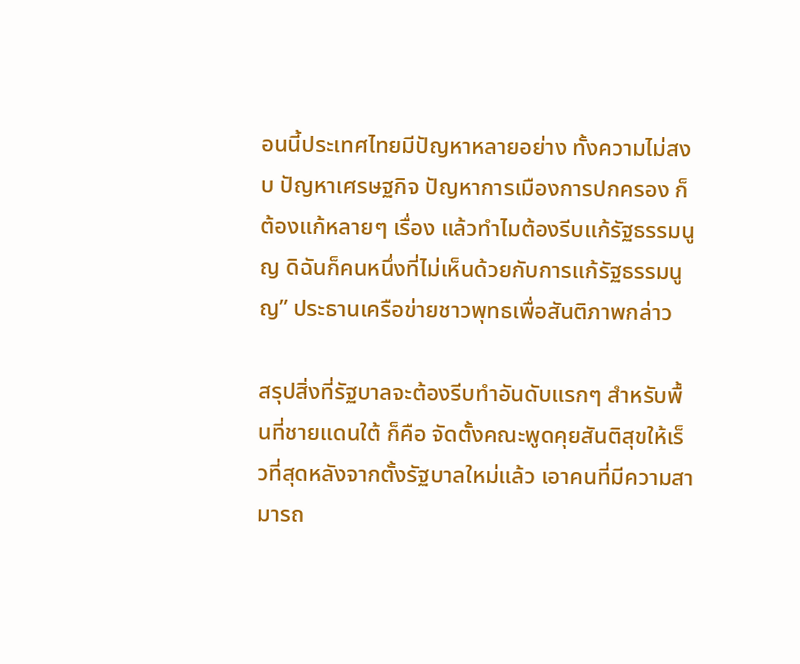อนนี้ประเทศไทยมีปัญหาหลายอย่าง ทั้งความไม่สงบ ปัญหาเศรษฐกิจ ปัญหาการเมืองการปกครอง ก็ต้องแก้หลายๆ เรื่อง แล้วทำไมต้องรีบแก้รัฐธรรมนูญ ดิฉันก็คนหนึ่งที่ไม่เห็นด้วยกับการแก้รัฐธรรมนูญ” ประธานเครือข่ายชาวพุทธเพื่อสันติภาพกล่าว

สรุปสิ่งที่รัฐบาลจะต้องรีบทำอันดับแรกๆ สำหรับพื้นที่ชายแดนใต้ ก็คือ จัดตั้งคณะพูดคุยสันติสุขให้เร็วที่สุดหลังจากตั้งรัฐบาลใหม่แล้ว เอาคนที่มีความสามารถ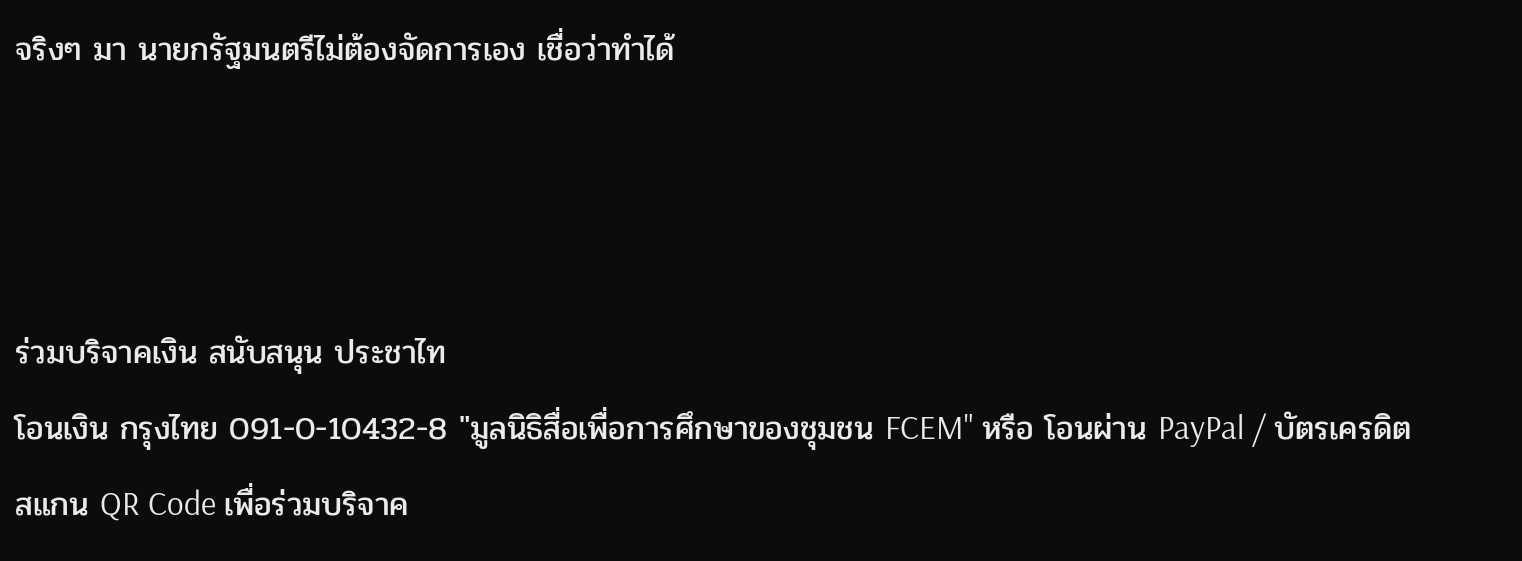จริงๆ มา นายกรัฐมนตรีไม่ต้องจัดการเอง เชื่อว่าทำได้



ร่วมบริจาคเงิน สนับสนุน ประชาไท
โอนเงิน กรุงไทย 091-0-10432-8 "มูลนิธิสื่อเพื่อการศึกษาของชุมชน FCEM" หรือ โอนผ่าน PayPal / บัตรเครดิต
สแกน QR Code เพื่อร่วมบริจาค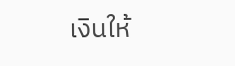เงินให้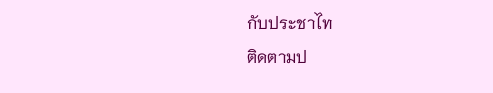กับประชาไท
ติดตามป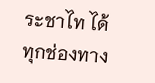ระชาไท ได้ทุกช่องทาง